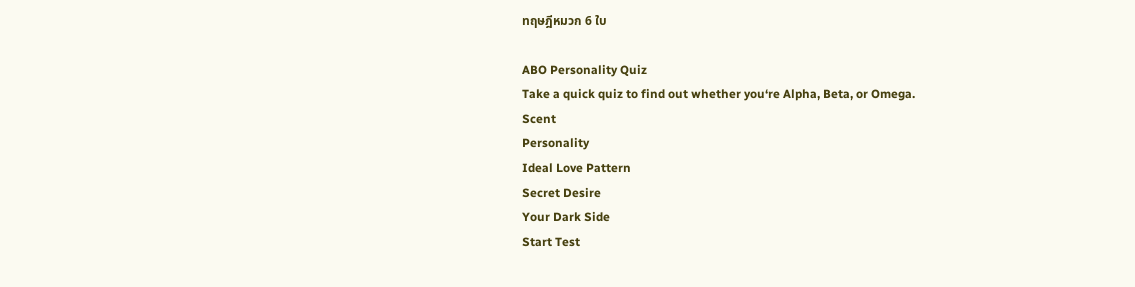ทฤษฎีหมวก 6 ใบ

ABO Personality Quiz
Take a quick quiz to find out whether you‘re Alpha, Beta, or Omega.
Scent
Personality
Ideal Love Pattern
Secret Desire
Your Dark Side
Start Test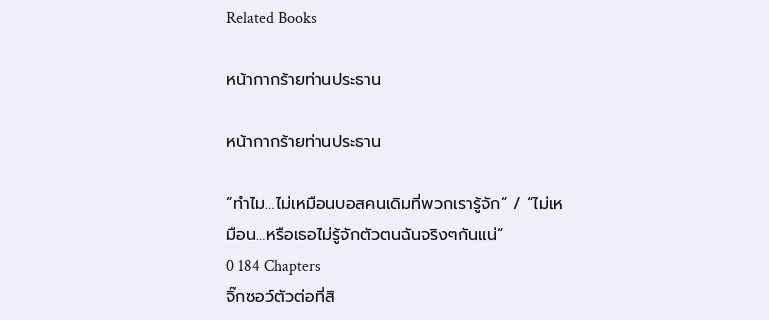Related Books

หน้ากากร้ายท่านประธาน

หน้ากากร้ายท่านประธาน

“ทำไม…ไม่เหมือนบอสคนเดิมที่พวกเรารู้จัก” / “ไม่เหมือน…หรือเธอไม่รู้จักตัวตนฉันจริงๆกันแน่”
0 184 Chapters
จิ๊กซอว์ตัวต่อที่สิ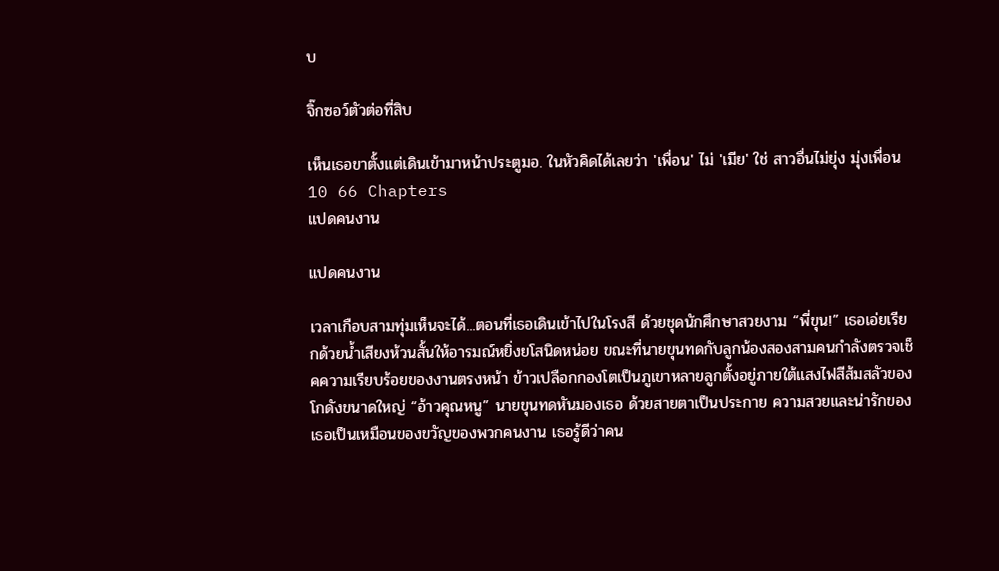บ

จิ๊กซอว์ตัวต่อที่สิบ

เห็นเธอขาตั้งแต่เดินเข้ามาหน้าประตูมอ. ในหัวคิดได้เลยว่า 'เพื่อน' ไม่ 'เมีย' ใช่ สาวอื่นไม่ยุ่ง มุ่งเพื่อน
10 66 Chapters
แปดคนงาน

แปดคนงาน

เวลาเกือบสามทุ่มเห็นจะได้...ตอนที่เธอเดินเข้าไปในโรงสี ด้วยชุดนักศึกษาสวยงาม “พี่ขุน!” เธอเอ่ยเรียกด้วยน้ำเสียงห้วนสั้นให้อารมณ์หยิ่งยโสนิดหน่อย ขณะที่นายขุนทดกับลูกน้องสองสามคนกำลังตรวจเช็คความเรียบร้อยของงานตรงหน้า ข้าวเปลือกกองโตเป็นภูเขาหลายลูกตั้งอยู่ภายใต้แสงไฟสีส้มสลัวของโกดังขนาดใหญ่ “อ้าวคุณหนู” นายขุนทดหันมองเธอ ด้วยสายตาเป็นประกาย ความสวยและน่ารักของเธอเป็นเหมือนของขวัญของพวกคนงาน เธอรู้ดีว่าคน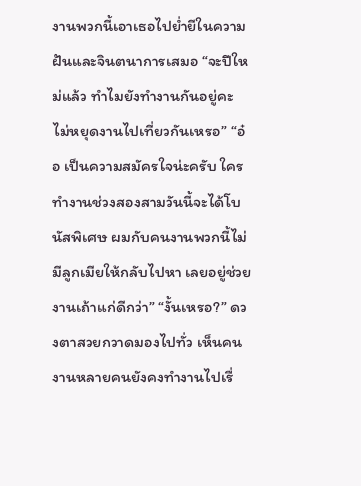งานพวกนี้เอาเธอไปย่ำยีในความฝันและจินตนาการเสมอ “จะปีใหม่แล้ว ทำไมยังทำงานกันอยู่คะ ไม่หยุดงานไปเที่ยวกันเหรอ” “อ๋อ เป็นความสมัครใจน่ะครับ ใครทำงานช่วงสองสามวันนี้จะได้โบนัสพิเศษ ผมกับคนงานพวกนี้ไม่มีลูกเมียให้กลับไปหา เลยอยู่ช่วยงานเถ้าแก่ดีกว่า” “งั้นเหรอ?” ดวงตาสวยกวาดมองไปทั่ว เห็นคนงานหลายคนยังคงทำงานไปเรื่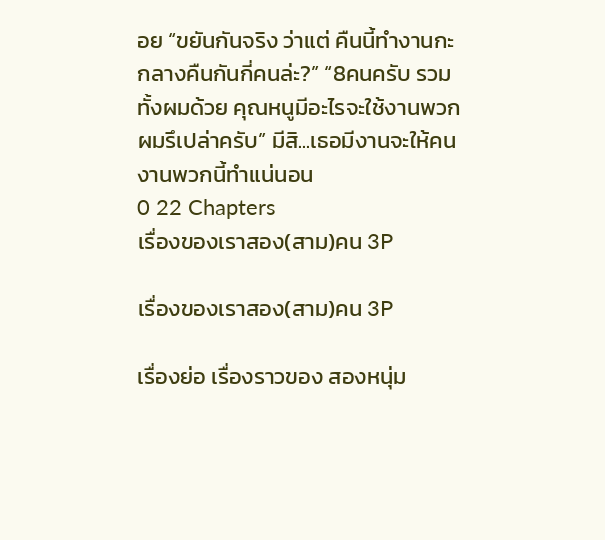อย “ขยันกันจริง ว่าแต่ คืนนี้ทำงานกะกลางคืนกันกี่คนล่ะ?” “8คนครับ รวมทั้งผมด้วย คุณหนูมีอะไรจะใช้งานพวกผมรึเปล่าครับ” มีสิ...เธอมีงานจะให้คนงานพวกนี้ทำแน่นอน
0 22 Chapters
เรื่องของเราสอง(สาม)คน 3P

เรื่องของเราสอง(สาม)คน 3P

เรื่องย่อ เรื่องราวของ สองหนุ่ม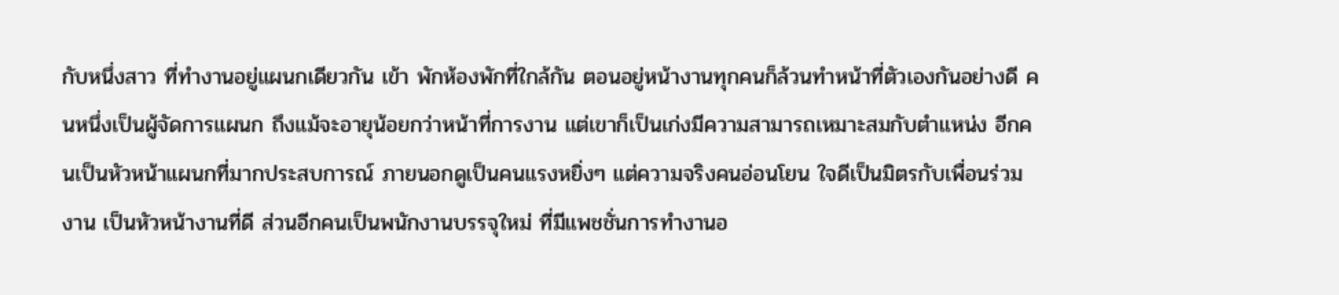กับหนึ่งสาว ที่ทำงานอยู่แผนกเดียวกัน เข้า พักห้องพักที่ใกล้กัน ตอนอยู่หน้างานทุกคนก็ล้วนทำหน้าที่ตัวเองกันอย่างดี คนหนึ่งเป็นผู้จัดการแผนก ถึงแม้จะอายุน้อยกว่าหน้าที่การงาน แต่เขาก็เป็นเก่งมีความสามารถเหมาะสมกับตำแหน่ง อีกคนเป็นหัวหน้าแผนกที่มากประสบการณ์ ภายนอกดูเป็นคนแรงหยิ่งๆ แต่ความจริงคนอ่อนโยน ใจดีเป็นมิตรกับเพื่อนร่วมงาน เป็นหัวหน้างานที่ดี ส่วนอีกคนเป็นพนักงานบรรจุใหม่ ที่มีแพชชั่นการทำงานอ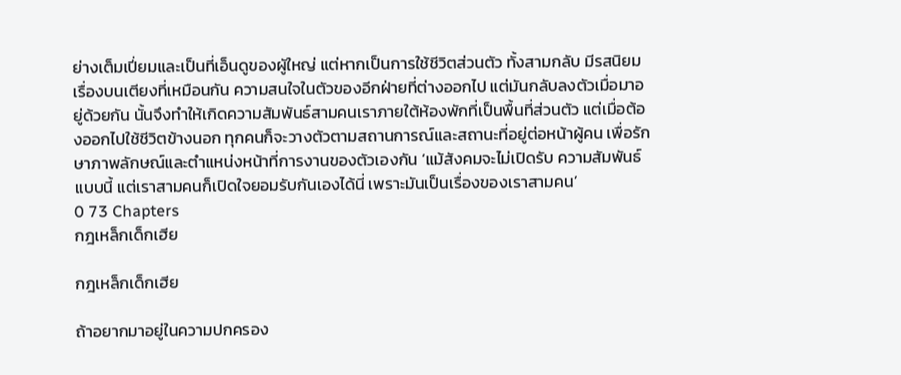ย่างเต็มเปี่ยมและเป็นที่เอ็นดูของผูัใหญ่ แต่หากเป็นการใช้ชีวิตส่วนตัว ทั้งสามกลับ มีรสนิยมเรื่องบนเตียงที่เหมือนกัน ความสนใจในตัวของอีกฝ่ายที่ต่างออกไป แต่มันกลับลงตัวเมื่อมาอยู่ด้วยกัน นั้นจึงทำให้เกิดความสัมพันธ์สามคนเราภายใต้ห้องพักที่เป็นพื้นที่ส่วนตัว แต่เมื่อต้องออกไปใช้ชีวิตข้างนอก ทุกคนก็จะวางตัวตามสถานการณ์และสถานะที่อยู่ต่อหน้าผู้คน เพื่อรักษาภาพลักษณ์และตำแหน่งหน้าที่การงานของตัวเองกัน ‘แม้สังคมจะไม่เปิดรับ ความสัมพันธ์แบบนี้ แต่เราสามคนก็เปิดใจยอมรับกันเองได้นี่ เพราะมันเป็นเรื่องของเราสามคน’
0 73 Chapters
กฎเหล็กเด็กเฮีย

กฎเหล็กเด็กเฮีย

ถ้าอยากมาอยู่ในความปกครอง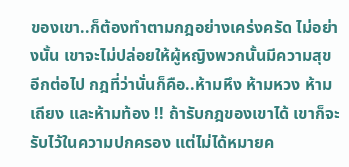ของเขา..ก็ต้องทำตามกฎอย่างเคร่งครัด ไม่อย่างนั้น เขาจะไม่ปล่อยให้ผู้หญิงพวกนั้นมีความสุขอีกต่อไป กฎที่ว่านั่นก็คือ..ห้ามหึง ห้ามหวง ห้ามเถียง และห้ามท้อง !! ถ้ารับกฎของเขาได้ เขาก็จะรับไว้ในความปกครอง แต่ไม่ได้หมายค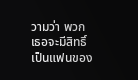วามว่า พวกเธอจะมีสิทธิ์เป็นแฟนของ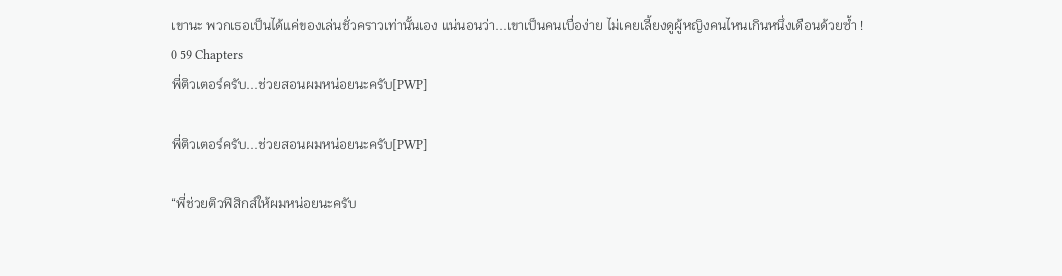เขานะ พวกเธอเป็นได้แค่ของเล่นชั่วคราวเท่านั้นเอง แน่นอนว่า...เขาเป็นคนเบื่อง่าย ไม่เคยเลี้ยงดูผู้หญิงคนไหนเกินหนึ่งเดือนด้วยซ้ำ !
0 59 Chapters
พี่ติวเตอร์ครับ...ช่วยสอนผมหน่อยนะครับ[PWP]

พี่ติวเตอร์ครับ...ช่วยสอนผมหน่อยนะครับ[PWP]

“พี่ช่วยติวฟิสิกส์ให้ผมหน่อยนะครับ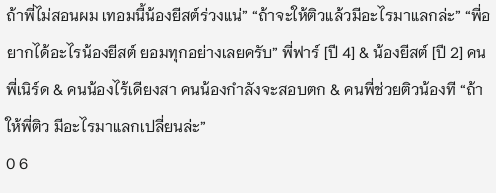ถ้าพี่ไม่สอนผม เทอมนี้น้องยีสต์ร่วงแน่” “ถ้าจะให้ติวแล้วมีอะไรมาแลกล่ะ” “พี่อยากได้อะไรน้องยีสต์ ยอมทุกอย่างเลยครับ” พี่ฟาร์ [ปี 4] & น้องยีสต์ [ปี 2] คนพี่เนิร์ด & คนน้องไร้เดียงสา คนน้องกำลังจะสอบตก & คนพี่ช่วยติวน้องที “ถ้าให้พี่ติว มีอะไรมาแลกเปลี่ยนล่ะ”
0 6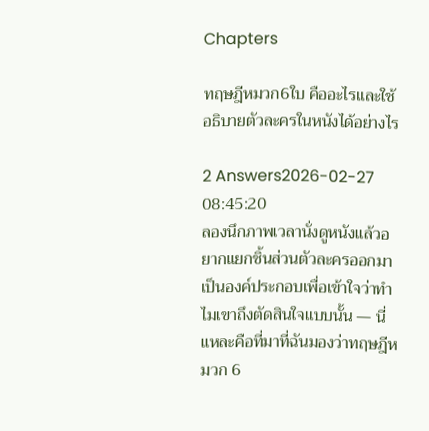Chapters

ทฤษฎีหมวก6ใบ คืออะไรและใช้อธิบายตัวละครในหนังได้อย่างไร

2 Answers2026-02-27 08:45:20
ลองนึกภาพเวลานั่งดูหนังแล้วอยากแยกชิ้นส่วนตัวละครออกมาเป็นองค์ประกอบเพื่อเข้าใจว่าทำไมเขาถึงตัดสินใจแบบนั้น — นี่แหละคือที่มาที่ฉันมองว่าทฤษฎีหมวก 6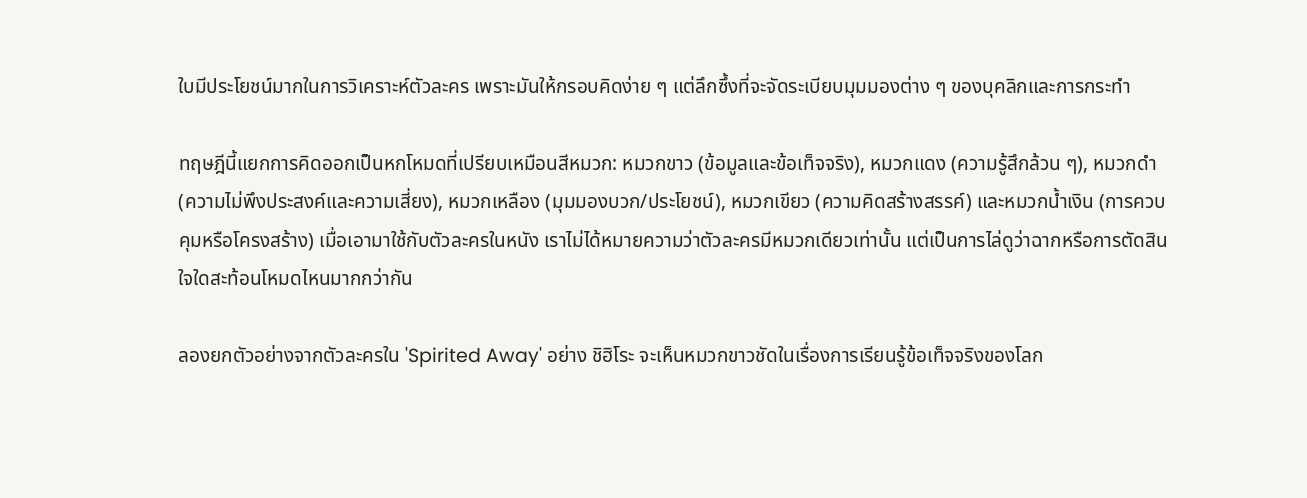ใบมีประโยชน์มากในการวิเคราะห์ตัวละคร เพราะมันให้กรอบคิดง่าย ๆ แต่ลึกซึ้งที่จะจัดระเบียบมุมมองต่าง ๆ ของบุคลิกและการกระทำ

ทฤษฎีนี้แยกการคิดออกเป็นหกโหมดที่เปรียบเหมือนสีหมวก: หมวกขาว (ข้อมูลและข้อเท็จจริง), หมวกแดง (ความรู้สึกล้วน ๆ), หมวกดำ (ความไม่พึงประสงค์และความเสี่ยง), หมวกเหลือง (มุมมองบวก/ประโยชน์), หมวกเขียว (ความคิดสร้างสรรค์) และหมวกน้ำเงิน (การควบคุมหรือโครงสร้าง) เมื่อเอามาใช้กับตัวละครในหนัง เราไม่ได้หมายความว่าตัวละครมีหมวกเดียวเท่านั้น แต่เป็นการไล่ดูว่าฉากหรือการตัดสินใจใดสะท้อนโหมดไหนมากกว่ากัน

ลองยกตัวอย่างจากตัวละครใน 'Spirited Away' อย่าง ชิฮิโระ จะเห็นหมวกขาวชัดในเรื่องการเรียนรู้ข้อเท็จจริงของโลก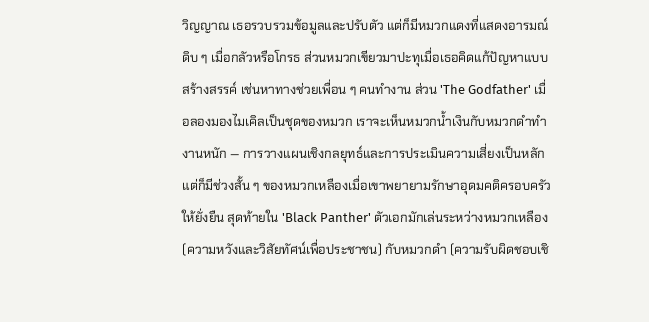วิญญาณ เธอรวบรวมข้อมูลและปรับตัว แต่ก็มีหมวกแดงที่แสดงอารมณ์ดิบ ๆ เมื่อกลัวหรือโกรธ ส่วนหมวกเขียวมาปะทุเมื่อเธอคิดแก้ปัญหาแบบสร้างสรรค์ เช่นหาทางช่วยเพื่อน ๆ คนทำงาน ส่วน 'The Godfather' เมื่อลองมองไมเคิลเป็นชุดของหมวก เราจะเห็นหมวกน้ำเงินกับหมวกดำทำงานหนัก — การวางแผนเชิงกลยุทธ์และการประเมินความเสี่ยงเป็นหลัก แต่ก็มีช่วงสั้น ๆ ของหมวกเหลืองเมื่อเขาพยายามรักษาอุดมคติครอบครัวให้ยั่งยืน สุดท้ายใน 'Black Panther' ตัวเอกมักเล่นระหว่างหมวกเหลือง (ความหวังและวิสัยทัศน์เพื่อประชาชน) กับหมวกดำ (ความรับผิดชอบเชิ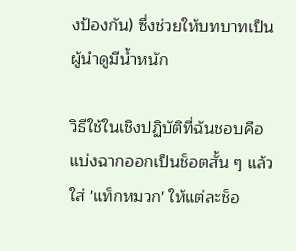งป้องกัน) ซึ่งช่วยให้บทบาทเป็นผู้นำดูมีน้ำหนัก

วิธีใช้ในเชิงปฏิบัติที่ฉันชอบคือแบ่งฉากออกเป็นช็อตสั้น ๆ แล้วใส่ 'แท็กหมวก' ให้แต่ละช็อ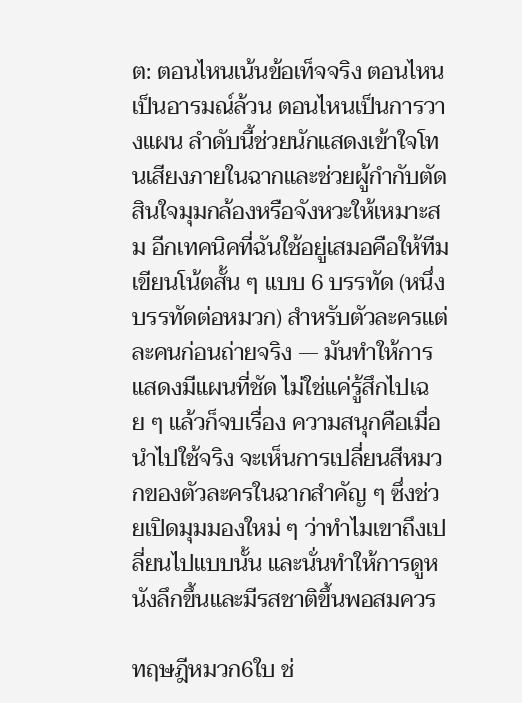ต: ตอนไหนเน้นข้อเท็จจริง ตอนไหนเป็นอารมณ์ล้วน ตอนไหนเป็นการวางแผน ลำดับนี้ช่วยนักแสดงเข้าใจโทนเสียงภายในฉากและช่วยผู้กำกับตัดสินใจมุมกล้องหรือจังหวะให้เหมาะสม อีกเทคนิคที่ฉันใช้อยู่เสมอคือให้ทีมเขียนโน้ตสั้น ๆ แบบ 6 บรรทัด (หนึ่งบรรทัดต่อหมวก) สำหรับตัวละครแต่ละคนก่อนถ่ายจริง — มันทำให้การแสดงมีแผนที่ชัด ไม่ใช่แค่รู้สึกไปเฉย ๆ แล้วก็จบเรื่อง ความสนุกคือเมื่อนำไปใช้จริง จะเห็นการเปลี่ยนสีหมวกของตัวละครในฉากสำคัญ ๆ ซึ่งช่วยเปิดมุมมองใหม่ ๆ ว่าทำไมเขาถึงเปลี่ยนไปแบบนั้น และนั่นทำให้การดูหนังลึกขึ้นและมีรสชาติขึ้นพอสมควร

ทฤษฎีหมวก6ใบ ช่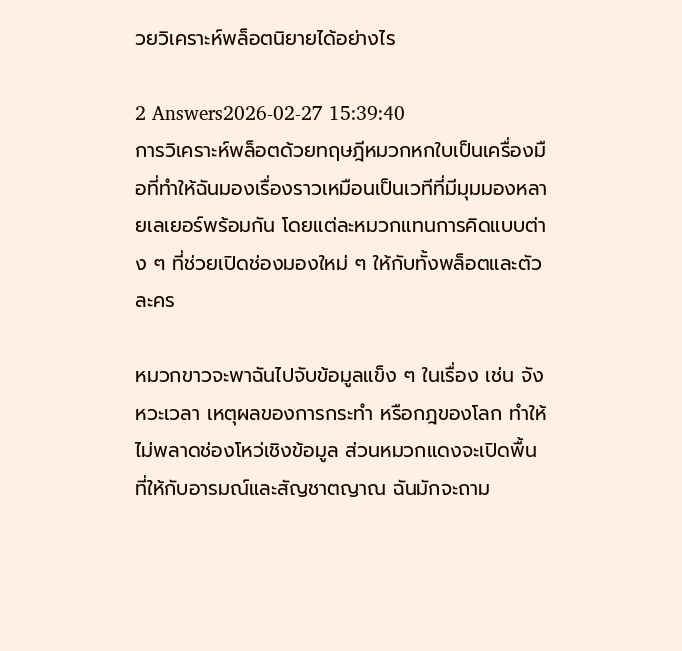วยวิเคราะห์พล็อตนิยายได้อย่างไร

2 Answers2026-02-27 15:39:40
การวิเคราะห์พล็อตด้วยทฤษฎีหมวกหกใบเป็นเครื่องมือที่ทำให้ฉันมองเรื่องราวเหมือนเป็นเวทีที่มีมุมมองหลายเลเยอร์พร้อมกัน โดยแต่ละหมวกแทนการคิดแบบต่าง ๆ ที่ช่วยเปิดช่องมองใหม่ ๆ ให้กับทั้งพล็อตและตัวละคร

หมวกขาวจะพาฉันไปจับข้อมูลแข็ง ๆ ในเรื่อง เช่น จังหวะเวลา เหตุผลของการกระทำ หรือกฎของโลก ทำให้ไม่พลาดช่องโหว่เชิงข้อมูล ส่วนหมวกแดงจะเปิดพื้นที่ให้กับอารมณ์และสัญชาตญาณ ฉันมักจะถาม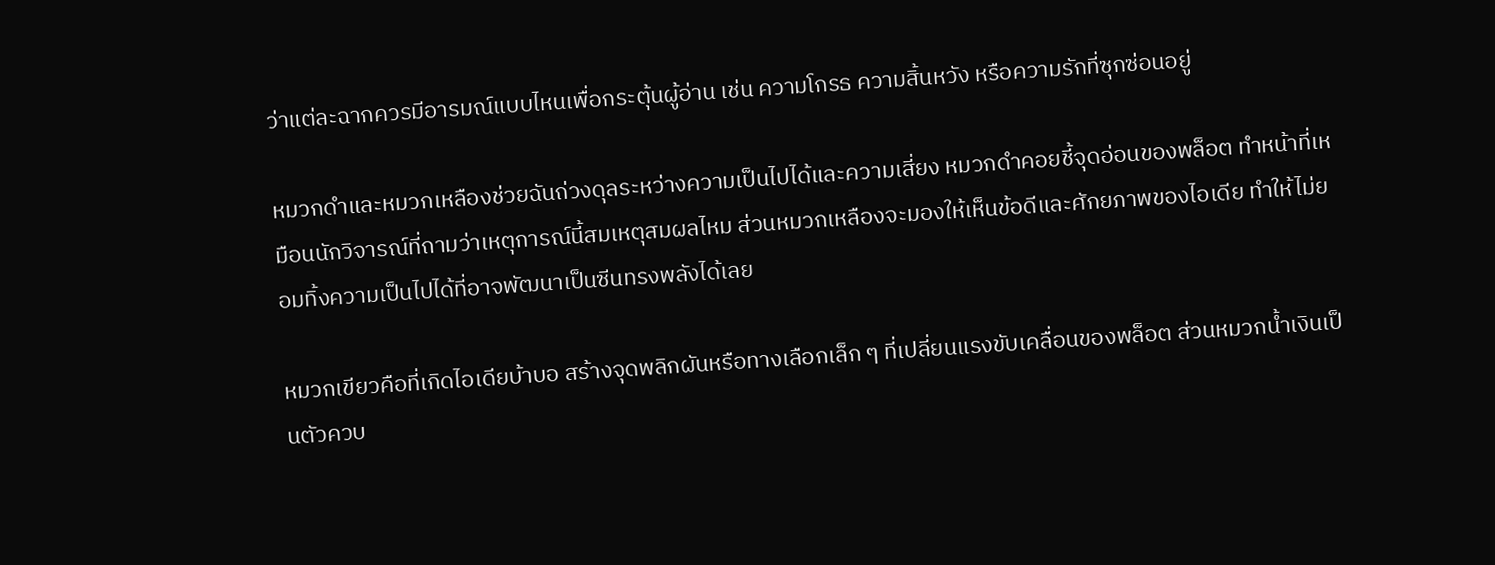ว่าแต่ละฉากควรมีอารมณ์แบบไหนเพื่อกระตุ้นผู้อ่าน เช่น ความโกรธ ความสิ้นหวัง หรือความรักที่ซุกซ่อนอยู่

หมวกดำและหมวกเหลืองช่วยฉันถ่วงดุลระหว่างความเป็นไปได้และความเสี่ยง หมวกดำคอยชี้จุดอ่อนของพล็อต ทำหน้าที่เหมือนนักวิจารณ์ที่ถามว่าเหตุการณ์นี้สมเหตุสมผลไหม ส่วนหมวกเหลืองจะมองให้เห็นข้อดีและศักยภาพของไอเดีย ทำให้ไม่ยอมทิ้งความเป็นไปได้ที่อาจพัฒนาเป็นซีนทรงพลังได้เลย

หมวกเขียวคือที่เกิดไอเดียบ้าบอ สร้างจุดพลิกผันหรือทางเลือกเล็ก ๆ ที่เปลี่ยนแรงขับเคลื่อนของพล็อต ส่วนหมวกน้ำเงินเป็นตัวควบ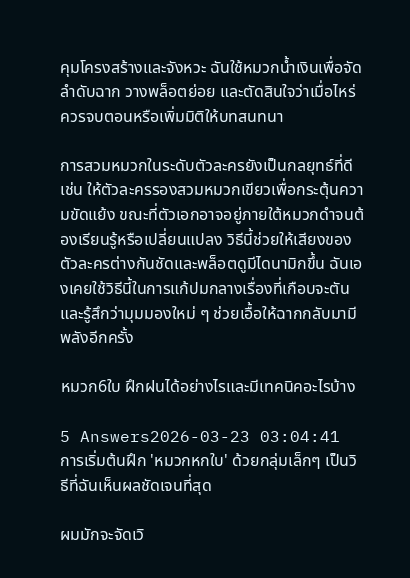คุมโครงสร้างและจังหวะ ฉันใช้หมวกน้ำเงินเพื่อจัดลำดับฉาก วางพล็อตย่อย และตัดสินใจว่าเมื่อไหร่ควรจบตอนหรือเพิ่มมิติให้บทสนทนา

การสวมหมวกในระดับตัวละครยังเป็นกลยุทธ์ที่ดี เช่น ให้ตัวละครรองสวมหมวกเขียวเพื่อกระตุ้นความขัดแย้ง ขณะที่ตัวเอกอาจอยู่ภายใต้หมวกดำจนต้องเรียนรู้หรือเปลี่ยนแปลง วิธีนี้ช่วยให้เสียงของตัวละครต่างกันชัดและพล็อตดูมีไดนามิกขึ้น ฉันเองเคยใช้วิธีนี้ในการแก้ปมกลางเรื่องที่เกือบจะตัน และรู้สึกว่ามุมมองใหม่ ๆ ช่วยเอื้อให้ฉากกลับมามีพลังอีกครั้ง

หมวก6ใบ ฝึกฝนได้อย่างไรและมีเทคนิคอะไรบ้าง

5 Answers2026-03-23 03:04:41
การเริ่มต้นฝึก 'หมวกหกใบ' ด้วยกลุ่มเล็กๆ เป็นวิธีที่ฉันเห็นผลชัดเจนที่สุด

ผมมักจะจัดเวิ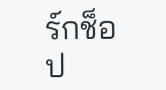ร์กช็อป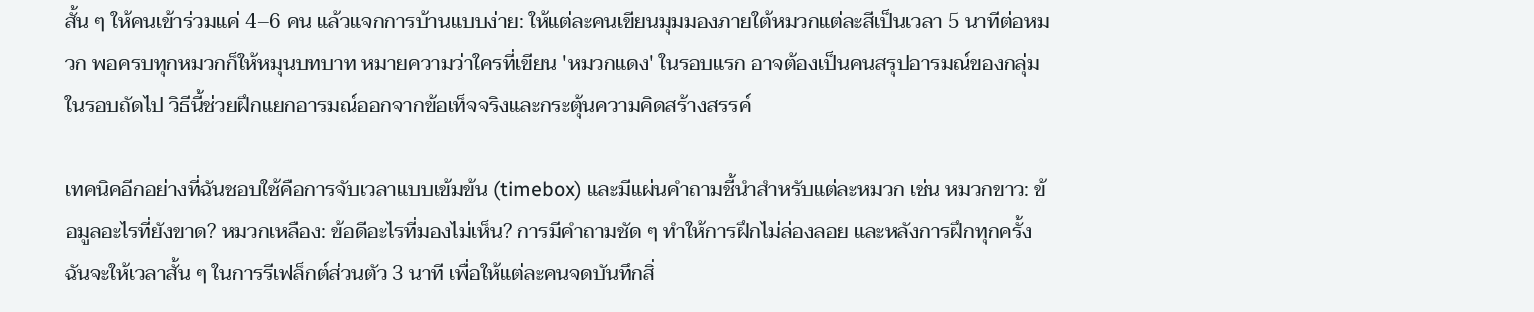สั้น ๆ ให้คนเข้าร่วมแค่ 4–6 คน แล้วแจกการบ้านแบบง่าย: ให้แต่ละคนเขียนมุมมองภายใต้หมวกแต่ละสีเป็นเวลา 5 นาทีต่อหมวก พอครบทุกหมวกก็ให้หมุนบทบาท หมายความว่าใครที่เขียน 'หมวกแดง' ในรอบแรก อาจต้องเป็นคนสรุปอารมณ์ของกลุ่มในรอบถัดไป วิธีนี้ช่วยฝึกแยกอารมณ์ออกจากข้อเท็จจริงและกระตุ้นความคิดสร้างสรรค์

เทคนิคอีกอย่างที่ฉันชอบใช้คือการจับเวลาแบบเข้มข้น (timebox) และมีแผ่นคำถามชี้นำสำหรับแต่ละหมวก เช่น หมวกขาว: ข้อมูลอะไรที่ยังขาด? หมวกเหลือง: ข้อดีอะไรที่มองไม่เห็น? การมีคำถามชัด ๆ ทำให้การฝึกไม่ล่องลอย และหลังการฝึกทุกครั้งฉันจะให้เวลาสั้น ๆ ในการรีเฟล็กต์ส่วนตัว 3 นาที เพื่อให้แต่ละคนจดบันทึกสิ่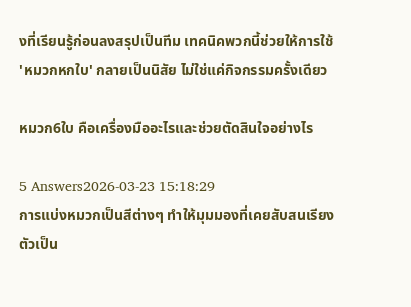งที่เรียนรู้ก่อนลงสรุปเป็นทีม เทคนิคพวกนี้ช่วยให้การใช้ 'หมวกหกใบ' กลายเป็นนิสัย ไม่ใช่แค่กิจกรรมครั้งเดียว

หมวก6ใบ คือเครื่องมืออะไรและช่วยตัดสินใจอย่างไร

5 Answers2026-03-23 15:18:29
การแบ่งหมวกเป็นสีต่างๆ ทำให้มุมมองที่เคยสับสนเรียงตัวเป็น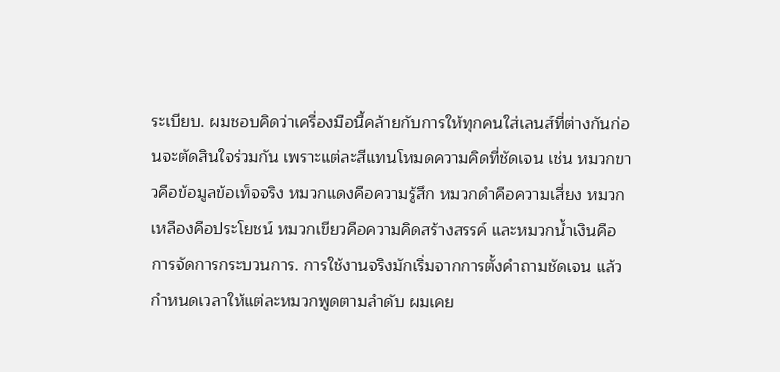ระเบียบ. ผมชอบคิดว่าเครื่องมือนี้คล้ายกับการให้ทุกคนใส่เลนส์ที่ต่างกันก่อนจะตัดสินใจร่วมกัน เพราะแต่ละสีแทนโหมดความคิดที่ชัดเจน เช่น หมวกขาวคือข้อมูลข้อเท็จจริง หมวกแดงคือความรู้สึก หมวกดำคือความเสี่ยง หมวกเหลืองคือประโยชน์ หมวกเขียวคือความคิดสร้างสรรค์ และหมวกน้ำเงินคือการจัดการกระบวนการ. การใช้งานจริงมักเริ่มจากการตั้งคำถามชัดเจน แล้วกำหนดเวลาให้แต่ละหมวกพูดตามลำดับ ผมเคย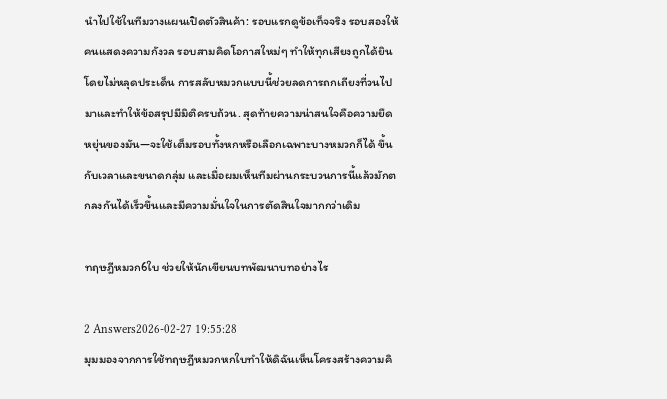นำไปใช้ในทีมวางแผนเปิดตัวสินค้า: รอบแรกดูข้อเท็จจริง รอบสองให้คนแสดงความกังวล รอบสามคิดโอกาสใหม่ๆ ทำให้ทุกเสียงถูกได้ยินโดยไม่หลุดประเด็น การสลับหมวกแบบนี้ช่วยลดการถกเถียงที่วนไปมาและทำให้ข้อสรุปมีมิติครบถ้วน. สุดท้ายความน่าสนใจคือความยืดหยุ่นของมัน—จะใช้เต็มรอบทั้งหกหรือเลือกเฉพาะบางหมวกก็ได้ ขึ้นกับเวลาและขนาดกลุ่ม และเมื่อผมเห็นทีมผ่านกระบวนการนี้แล้วมักตกลงกันได้เร็วขึ้นและมีความมั่นใจในการตัดสินใจมากกว่าเดิม

ทฤษฎีหมวก6ใบ ช่วยให้นักเขียนบทพัฒนาบทอย่างไร

2 Answers2026-02-27 19:55:28
มุมมองจากการใช้ทฤษฎีหมวกหกใบทำให้ดิฉันเห็นโครงสร้างความคิ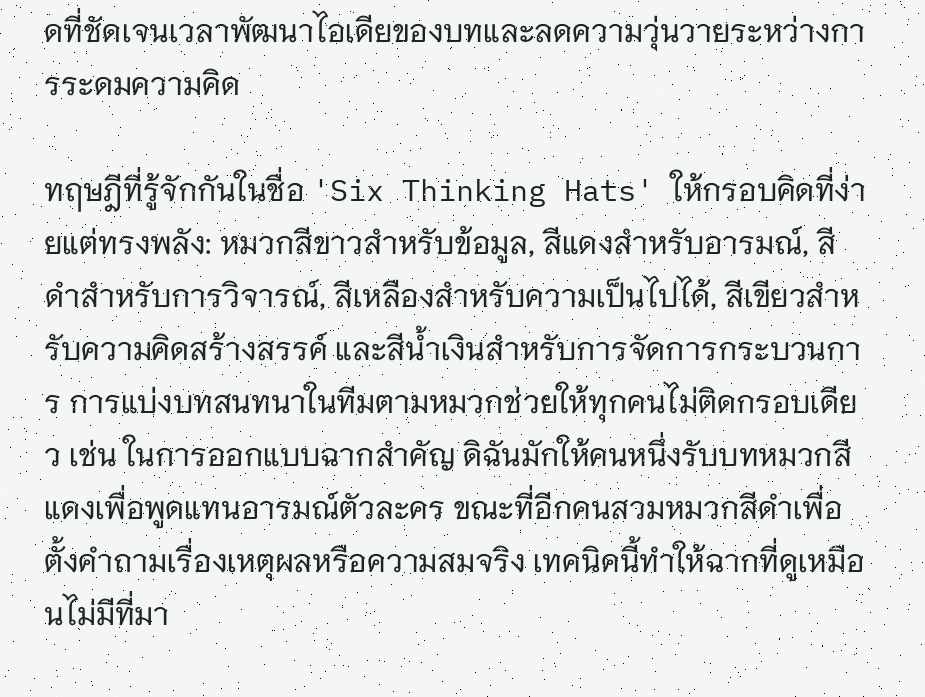ดที่ชัดเจนเวลาพัฒนาไอเดียของบทและลดความวุ่นวายระหว่างการระดมความคิด

ทฤษฎีที่รู้จักกันในชื่อ 'Six Thinking Hats' ให้กรอบคิดที่ง่ายแต่ทรงพลัง: หมวกสีขาวสำหรับข้อมูล, สีแดงสำหรับอารมณ์, สีดำสำหรับการวิจารณ์, สีเหลืองสำหรับความเป็นไปได้, สีเขียวสำหรับความคิดสร้างสรรค์ และสีน้ำเงินสำหรับการจัดการกระบวนการ การแบ่งบทสนทนาในทีมตามหมวกช่วยให้ทุกคนไม่ติดกรอบเดียว เช่น ในการออกแบบฉากสำคัญ ดิฉันมักให้คนหนึ่งรับบทหมวกสีแดงเพื่อพูดแทนอารมณ์ตัวละคร ขณะที่อีกคนสวมหมวกสีดำเพื่อตั้งคำถามเรื่องเหตุผลหรือความสมจริง เทคนิคนี้ทำให้ฉากที่ดูเหมือนไม่มีที่มา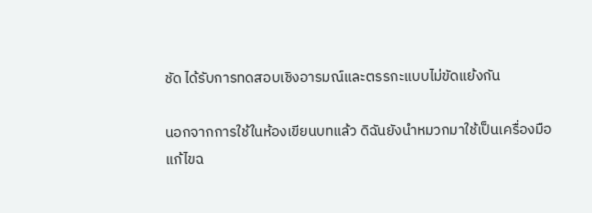ชัด ได้รับการทดสอบเชิงอารมณ์และตรรกะแบบไม่ขัดแย้งกัน

นอกจากการใช้ในห้องเขียนบทแล้ว ดิฉันยังนำหมวกมาใช้เป็นเครื่องมือแก้ไขฉ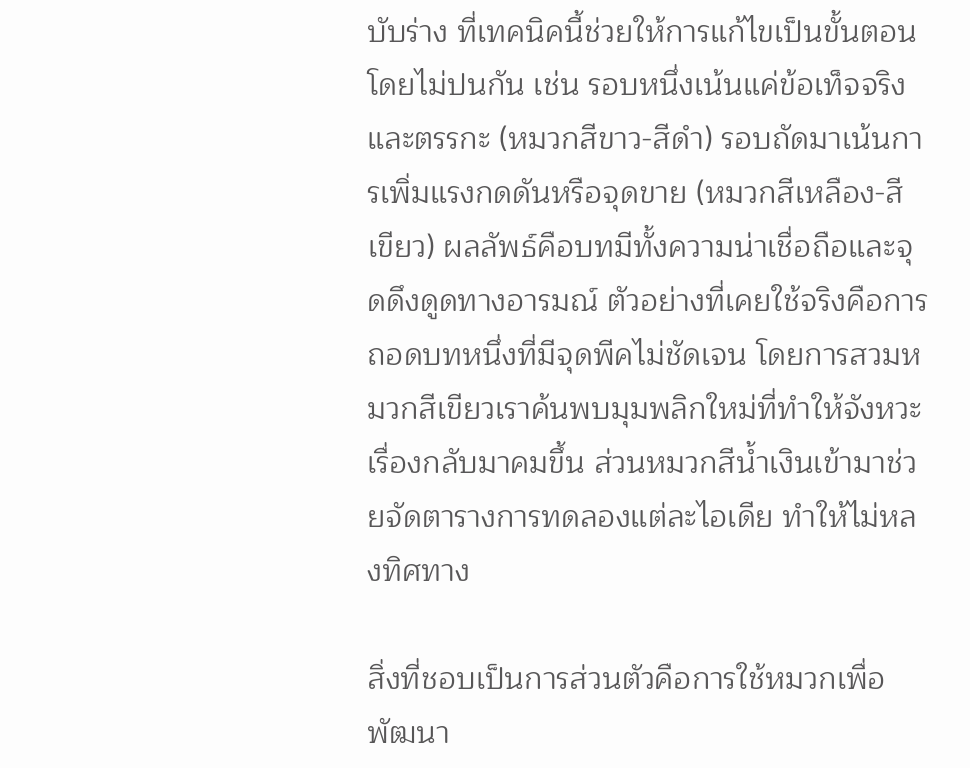บับร่าง ที่เทคนิคนี้ช่วยให้การแก้ไขเป็นขั้นตอนโดยไม่ปนกัน เช่น รอบหนึ่งเน้นแค่ข้อเท็จจริงและตรรกะ (หมวกสีขาว-สีดำ) รอบถัดมาเน้นการเพิ่มแรงกดดันหรือจุดขาย (หมวกสีเหลือง-สีเขียว) ผลลัพธ์คือบทมีทั้งความน่าเชื่อถือและจุดดึงดูดทางอารมณ์ ตัวอย่างที่เคยใช้จริงคือการถอดบทหนึ่งที่มีจุดพีคไม่ชัดเจน โดยการสวมหมวกสีเขียวเราค้นพบมุมพลิกใหม่ที่ทำให้จังหวะเรื่องกลับมาคมขึ้น ส่วนหมวกสีน้ำเงินเข้ามาช่วยจัดตารางการทดลองแต่ละไอเดีย ทำให้ไม่หลงทิศทาง

สิ่งที่ชอบเป็นการส่วนตัวคือการใช้หมวกเพื่อพัฒนา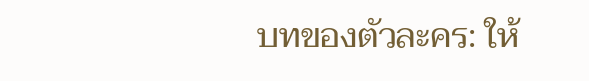บทของตัวละคร: ให้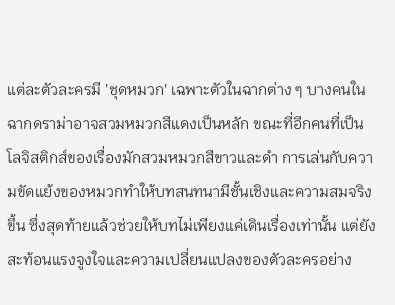แต่ละตัวละครมี 'ชุดหมวก' เฉพาะตัวในฉากต่าง ๆ บางคนในฉากดราม่าอาจสวมหมวกสีแดงเป็นหลัก ขณะที่อีกคนที่เป็นโลจิสติกส์ของเรื่องมักสวมหมวกสีขาวและดำ การเล่นกับความขัดแย้งของหมวกทำให้บทสนทนามีชั้นเชิงและความสมจริงขึ้น ซึ่งสุดท้ายแล้วช่วยให้บทไม่เพียงแค่เดินเรื่องเท่านั้น แต่ยังสะท้อนแรงจูงใจและความเปลี่ยนแปลงของตัวละครอย่าง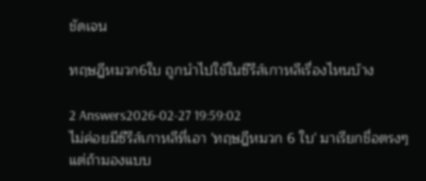ชัดเจน

ทฤษฎีหมวก6ใบ ถูกนำไปใช้ในซีรีส์เกาหลีเรื่องไหนบ้าง

2 Answers2026-02-27 19:59:02
ไม่ค่อยมีซีรีส์เกาหลีที่เอา 'ทฤษฎีหมวก 6 ใบ' มาเรียกชื่อตรงๆ แต่ถ้ามองแบบ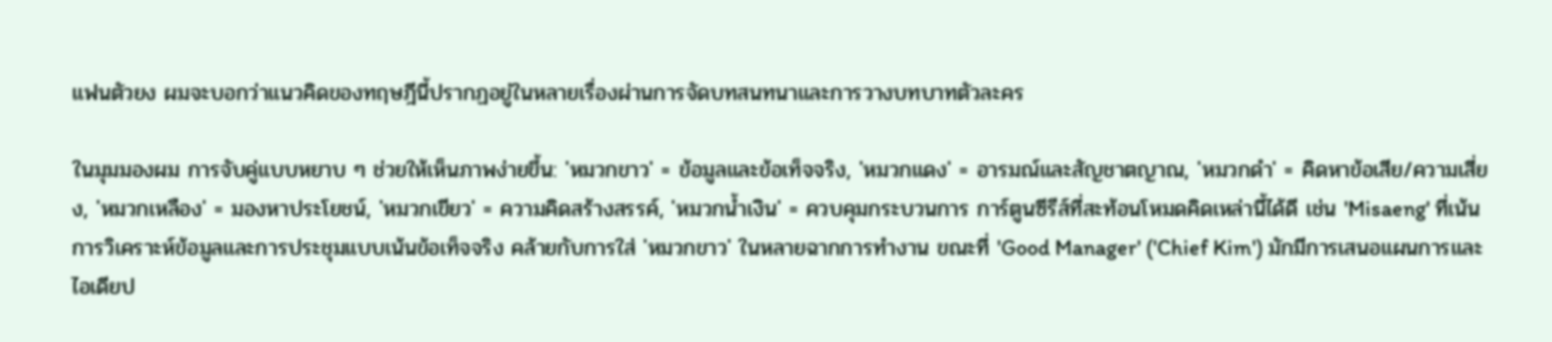แฟนตัวยง ผมจะบอกว่าแนวคิดของทฤษฎีนี้ปรากฏอยู่ในหลายเรื่องผ่านการจัดบทสนทนาและการวางบทบาทตัวละคร

ในมุมมองผม การจับคู่แบบหยาบ ๆ ช่วยให้เห็นภาพง่ายขึ้น: 'หมวกขาว' = ข้อมูลและข้อเท็จจริง, 'หมวกแดง' = อารมณ์และสัญชาตญาณ, 'หมวกดำ' = คิดหาข้อเสีย/ความเสี่ยง, 'หมวกเหลือง' = มองหาประโยชน์, 'หมวกเขียว' = ความคิดสร้างสรรค์, 'หมวกน้ำเงิน' = ควบคุมกระบวนการ การ์ตูนซีรีส์ที่สะท้อนโหมดคิดเหล่านี้ได้ดี เช่น 'Misaeng' ที่เน้นการวิเคราะห์ข้อมูลและการประชุมแบบเน้นข้อเท็จจริง คล้ายกับการใส่ 'หมวกขาว' ในหลายฉากการทำงาน ขณะที่ 'Good Manager' ('Chief Kim') มักมีการเสนอแผนการและไอเดียป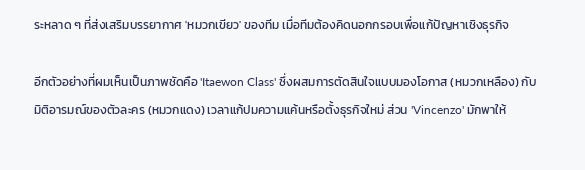ระหลาด ๆ ที่ส่งเสริมบรรยากาศ 'หมวกเขียว' ของทีม เมื่อทีมต้องคิดนอกกรอบเพื่อแก้ปัญหาเชิงธุรกิจ

อีกตัวอย่างที่ผมเห็นเป็นภาพชัดคือ 'Itaewon Class' ซึ่งผสมการตัดสินใจแบบมองโอกาส (หมวกเหลือง) กับมิติอารมณ์ของตัวละคร (หมวกแดง) เวลาแก้ปมความแค้นหรือตั้งธุรกิจใหม่ ส่วน 'Vincenzo' มักพาให้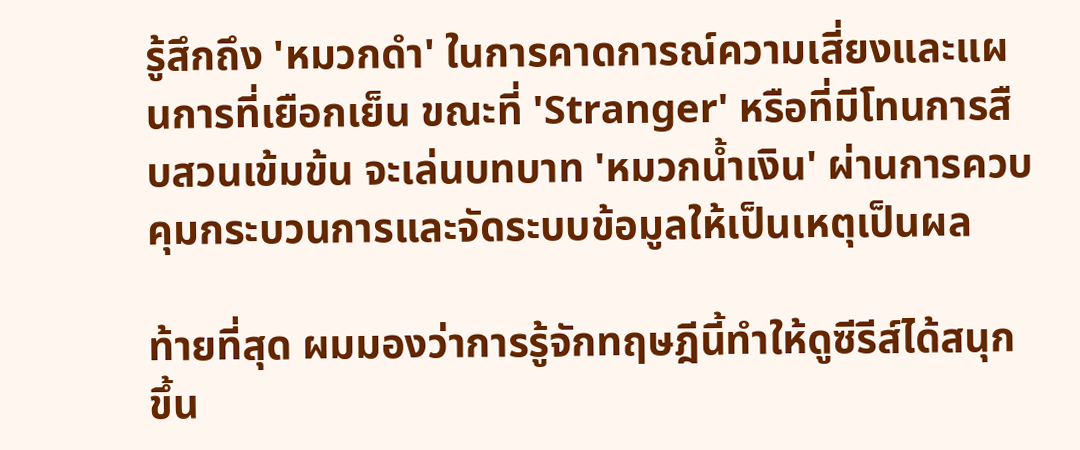รู้สึกถึง 'หมวกดำ' ในการคาดการณ์ความเสี่ยงและแผนการที่เยือกเย็น ขณะที่ 'Stranger' หรือที่มีโทนการสืบสวนเข้มข้น จะเล่นบทบาท 'หมวกน้ำเงิน' ผ่านการควบคุมกระบวนการและจัดระบบข้อมูลให้เป็นเหตุเป็นผล

ท้ายที่สุด ผมมองว่าการรู้จักทฤษฎีนี้ทำให้ดูซีรีส์ได้สนุกขึ้น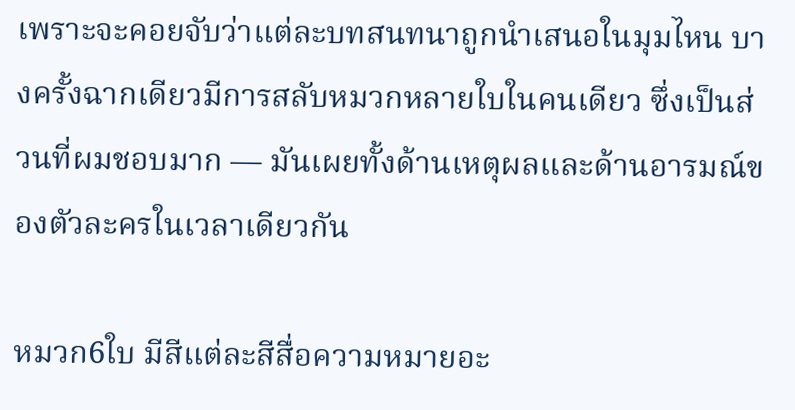เพราะจะคอยจับว่าแต่ละบทสนทนาถูกนำเสนอในมุมไหน บางครั้งฉากเดียวมีการสลับหมวกหลายใบในคนเดียว ซึ่งเป็นส่วนที่ผมชอบมาก — มันเผยทั้งด้านเหตุผลและด้านอารมณ์ของตัวละครในเวลาเดียวกัน

หมวก6ใบ มีสีแต่ละสีสื่อความหมายอะ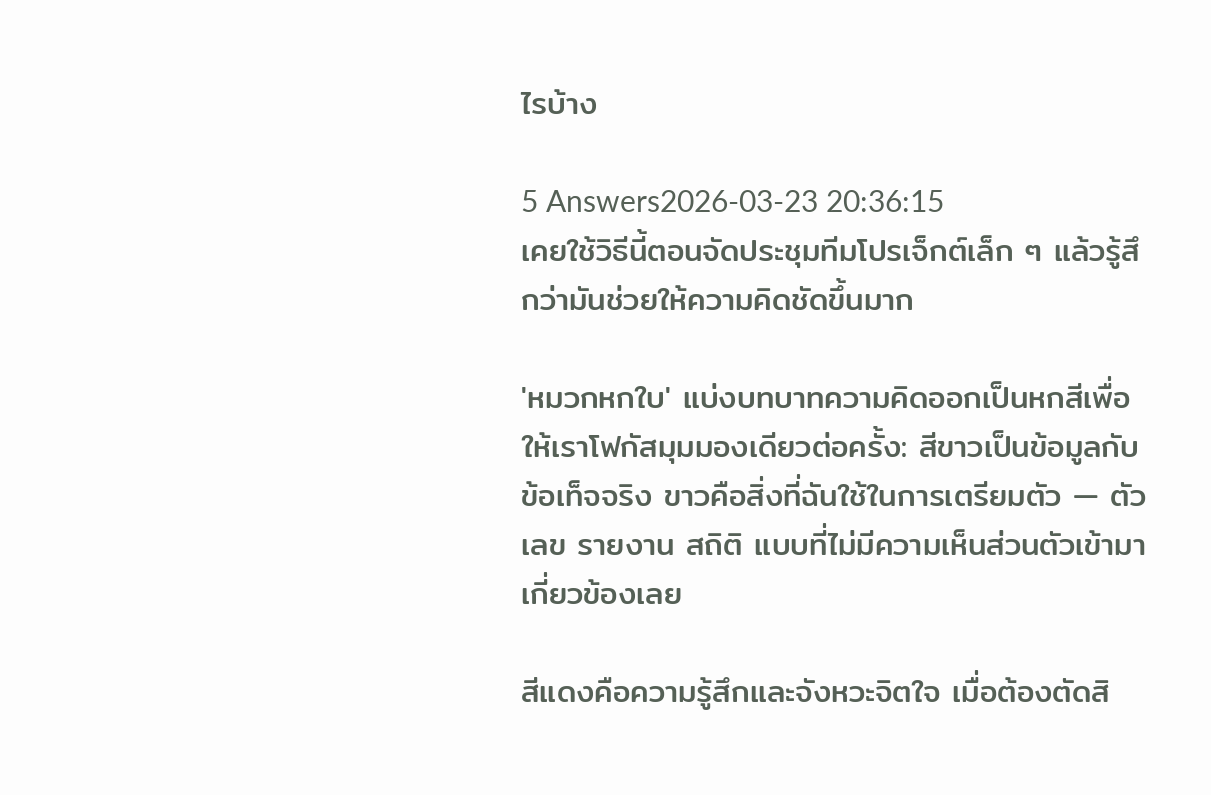ไรบ้าง

5 Answers2026-03-23 20:36:15
เคยใช้วิธีนี้ตอนจัดประชุมทีมโปรเจ็กต์เล็ก ๆ แล้วรู้สึกว่ามันช่วยให้ความคิดชัดขึ้นมาก

'หมวกหกใบ' แบ่งบทบาทความคิดออกเป็นหกสีเพื่อให้เราโฟกัสมุมมองเดียวต่อครั้ง: สีขาวเป็นข้อมูลกับข้อเท็จจริง ขาวคือสิ่งที่ฉันใช้ในการเตรียมตัว — ตัวเลข รายงาน สถิติ แบบที่ไม่มีความเห็นส่วนตัวเข้ามาเกี่ยวข้องเลย

สีแดงคือความรู้สึกและจังหวะจิตใจ เมื่อต้องตัดสิ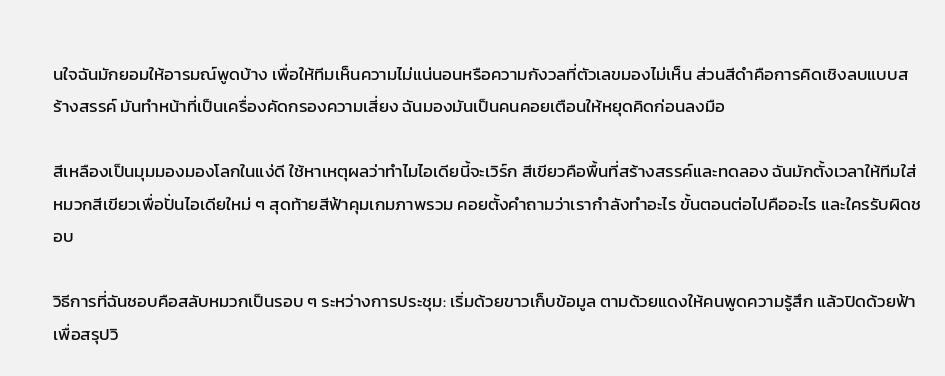นใจฉันมักยอมให้อารมณ์พูดบ้าง เพื่อให้ทีมเห็นความไม่แน่นอนหรือความกังวลที่ตัวเลขมองไม่เห็น ส่วนสีดำคือการคิดเชิงลบแบบสร้างสรรค์ มันทำหน้าที่เป็นเครื่องคัดกรองความเสี่ยง ฉันมองมันเป็นคนคอยเตือนให้หยุดคิดก่อนลงมือ

สีเหลืองเป็นมุมมองมองโลกในแง่ดี ใช้หาเหตุผลว่าทำไมไอเดียนี้จะเวิร์ก สีเขียวคือพื้นที่สร้างสรรค์และทดลอง ฉันมักตั้งเวลาให้ทีมใส่หมวกสีเขียวเพื่อปั่นไอเดียใหม่ ๆ สุดท้ายสีฟ้าคุมเกมภาพรวม คอยตั้งคำถามว่าเรากำลังทำอะไร ขั้นตอนต่อไปคืออะไร และใครรับผิดชอบ

วิธีการที่ฉันชอบคือสลับหมวกเป็นรอบ ๆ ระหว่างการประชุม: เริ่มด้วยขาวเก็บข้อมูล ตามด้วยแดงให้คนพูดความรู้สึก แล้วปิดด้วยฟ้าเพื่อสรุปวิ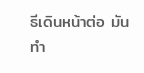ธีเดินหน้าต่อ มันทำ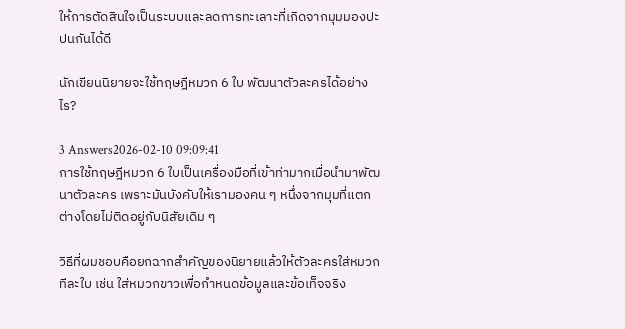ให้การตัดสินใจเป็นระบบและลดการทะเลาะที่เกิดจากมุมมองปะปนกันได้ดี

นักเขียนนิยายจะใช้ทฤษฎีหมวก 6 ใบ พัฒนาตัวละครได้อย่างไร?

3 Answers2026-02-10 09:09:41
การใช้ทฤษฎีหมวก 6 ใบเป็นเครื่องมือที่เข้าท่ามากเมื่อนำมาพัฒนาตัวละคร เพราะมันบังคับให้เรามองคน ๆ หนึ่งจากมุมที่แตกต่างโดยไม่ติดอยู่กับนิสัยเดิม ๆ

วิธีที่ผมชอบคือยกฉากสำคัญของนิยายแล้วให้ตัวละครใส่หมวกทีละใบ เช่น ใส่หมวกขาวเพื่อกำหนดข้อมูลและข้อเท็จจริง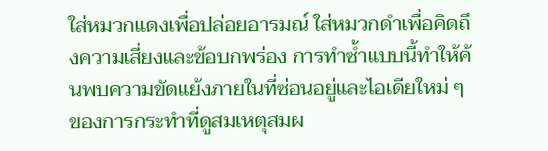ใส่หมวกแดงเพื่อปล่อยอารมณ์ ใส่หมวกดำเพื่อคิดถึงความเสี่ยงและข้อบกพร่อง การทำซ้ำแบบนี้ทำให้ค้นพบความขัดแย้งภายในที่ซ่อนอยู่และไอเดียใหม่ ๆ ของการกระทำที่ดูสมเหตุสมผ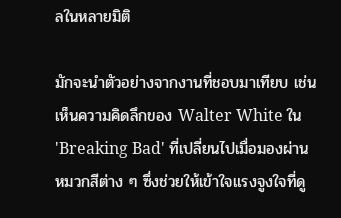ลในหลายมิติ

มักจะนำตัวอย่างจากงานที่ชอบมาเทียบ เช่น เห็นความคิดลึกของ Walter White ใน 'Breaking Bad' ที่เปลี่ยนไปเมื่อมองผ่านหมวกสีต่าง ๆ ซึ่งช่วยให้เข้าใจแรงจูงใจที่ดู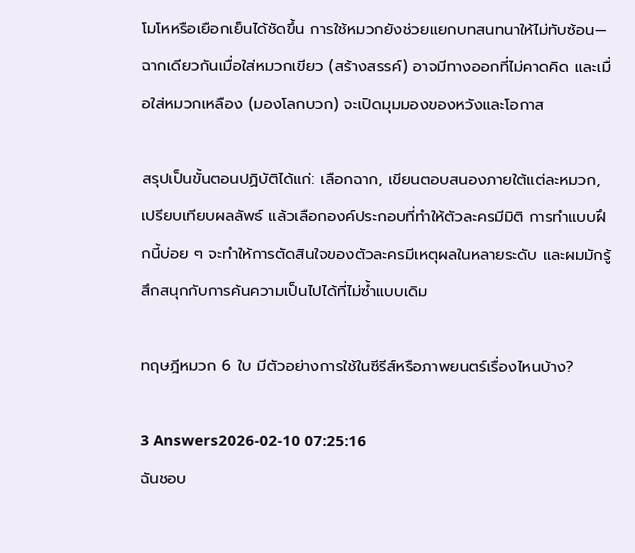โมโหหรือเยือกเย็นได้ชัดขึ้น การใช้หมวกยังช่วยแยกบทสนทนาให้ไม่ทับซ้อน—ฉากเดียวกันเมื่อใส่หมวกเขียว (สร้างสรรค์) อาจมีทางออกที่ไม่คาดคิด และเมื่อใส่หมวกเหลือง (มองโลกบวก) จะเปิดมุมมองของหวังและโอกาส

สรุปเป็นขั้นตอนปฏิบัติได้แก่: เลือกฉาก, เขียนตอบสนองภายใต้แต่ละหมวก, เปรียบเทียบผลลัพธ์ แล้วเลือกองค์ประกอบที่ทำให้ตัวละครมีมิติ การทำแบบฝึกนี้บ่อย ๆ จะทำให้การตัดสินใจของตัวละครมีเหตุผลในหลายระดับ และผมมักรู้สึกสนุกกับการค้นความเป็นไปได้ที่ไม่ซ้ำแบบเดิม

ทฤษฎีหมวก 6 ใบ มีตัวอย่างการใช้ในซีรีส์หรือภาพยนตร์เรื่องไหนบ้าง?

3 Answers2026-02-10 07:25:16
ฉันชอบ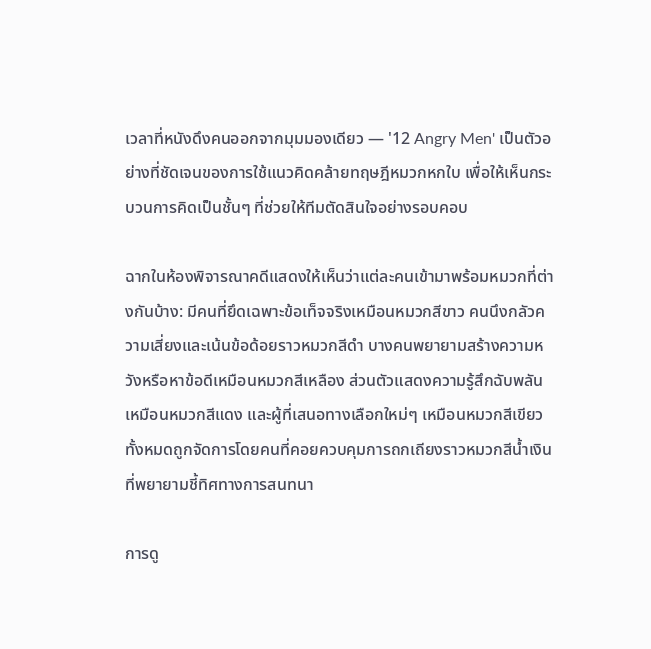เวลาที่หนังดึงคนออกจากมุมมองเดียว — '12 Angry Men' เป็นตัวอย่างที่ชัดเจนของการใช้แนวคิดคล้ายทฤษฎีหมวกหกใบ เพื่อให้เห็นกระบวนการคิดเป็นชั้นๆ ที่ช่วยให้ทีมตัดสินใจอย่างรอบคอบ

ฉากในห้องพิจารณาคดีแสดงให้เห็นว่าแต่ละคนเข้ามาพร้อมหมวกที่ต่างกันบ้าง: มีคนที่ยึดเฉพาะข้อเท็จจริงเหมือนหมวกสีขาว คนนึงกลัวความเสี่ยงและเน้นข้อด้อยราวหมวกสีดำ บางคนพยายามสร้างความหวังหรือหาข้อดีเหมือนหมวกสีเหลือง ส่วนตัวแสดงความรู้สึกฉับพลันเหมือนหมวกสีแดง และผู้ที่เสนอทางเลือกใหม่ๆ เหมือนหมวกสีเขียว ทั้งหมดถูกจัดการโดยคนที่คอยควบคุมการถกเถียงราวหมวกสีน้ำเงินที่พยายามชี้ทิศทางการสนทนา

การดู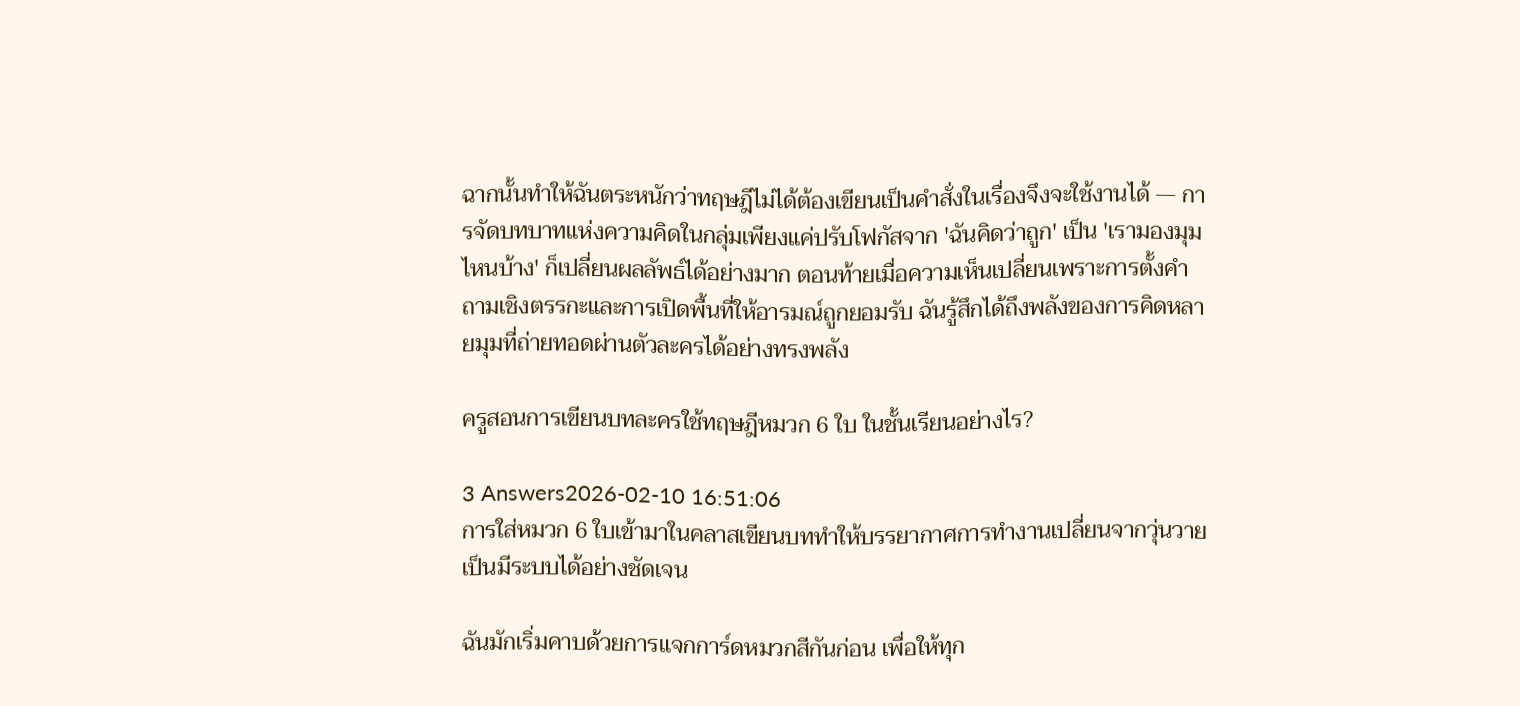ฉากนั้นทำให้ฉันตระหนักว่าทฤษฎีไม่ได้ต้องเขียนเป็นคำสั่งในเรื่องจึงจะใช้งานได้ — การจัดบทบาทแห่งความคิดในกลุ่มเพียงแค่ปรับโฟกัสจาก 'ฉันคิดว่าถูก' เป็น 'เรามองมุมไหนบ้าง' ก็เปลี่ยนผลลัพธ์ได้อย่างมาก ตอนท้ายเมื่อความเห็นเปลี่ยนเพราะการตั้งคำถามเชิงตรรกะและการเปิดพื้นที่ให้อารมณ์ถูกยอมรับ ฉันรู้สึกได้ถึงพลังของการคิดหลายมุมที่ถ่ายทอดผ่านตัวละครได้อย่างทรงพลัง

ครูสอนการเขียนบทละครใช้ทฤษฎีหมวก 6 ใบ ในชั้นเรียนอย่างไร?

3 Answers2026-02-10 16:51:06
การใส่หมวก 6 ใบเข้ามาในคลาสเขียนบททำให้บรรยากาศการทำงานเปลี่ยนจากวุ่นวายเป็นมีระบบได้อย่างชัดเจน

ฉันมักเริ่มคาบด้วยการแจกการ์ดหมวกสีกันก่อน เพื่อให้ทุก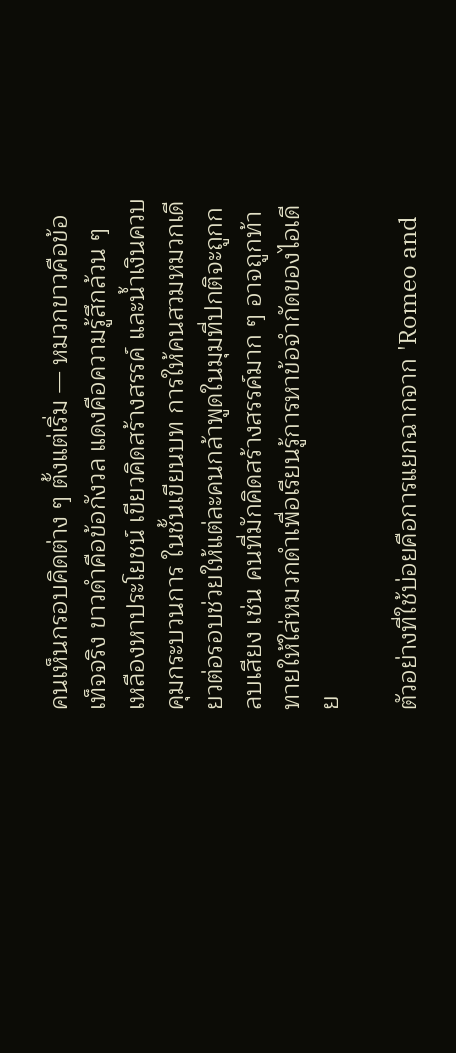คนเห็นกรอบคิดต่าง ๆ ตั้งแต่เริ่ม — หมวกขาวคือข้อเท็จจริง ขาวดำคือข้อกังวล แดงคือความรู้สึกล้วน ๆ เหลืองหาประโยชน์ เขียวคิดสร้างสรรค์ และน้ำเงินควบคุมกระบวนการ ในชั้นเขียนบท การให้คนสวมหมวกเดียวต่อรอบช่วยให้แต่ละคนกล้าพูดในมุมที่ปกติจะถูกกลบเสียง เช่น คนที่มักคิดสร้างสรรค์มาก ๆ อาจถูกท้าทายให้ใส่หมวกดำเพื่อเรียนรู้การหาข้อจำกัดของไอเดีย

ตัวอย่างที่ใช้บ่อยคือการแยกฉากจาก 'Romeo and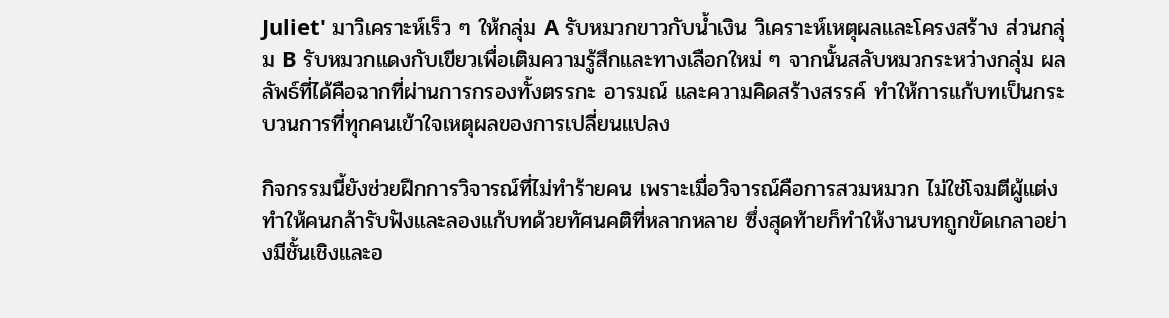Juliet' มาวิเคราะห์เร็ว ๆ ให้กลุ่ม A รับหมวกขาวกับน้ำเงิน วิเคราะห์เหตุผลและโครงสร้าง ส่วนกลุ่ม B รับหมวกแดงกับเขียวเพื่อเติมความรู้สึกและทางเลือกใหม่ ๆ จากนั้นสลับหมวกระหว่างกลุ่ม ผลลัพธ์ที่ได้คือฉากที่ผ่านการกรองทั้งตรรกะ อารมณ์ และความคิดสร้างสรรค์ ทำให้การแก้บทเป็นกระบวนการที่ทุกคนเข้าใจเหตุผลของการเปลี่ยนแปลง

กิจกรรมนี้ยังช่วยฝึกการวิจารณ์ที่ไม่ทำร้ายคน เพราะเมื่อวิจารณ์คือการสวมหมวก ไม่ใช่โจมตีผู้แต่ง ทำให้คนกล้ารับฟังและลองแก้บทด้วยทัศนคติที่หลากหลาย ซึ่งสุดท้ายก็ทำให้งานบทถูกขัดเกลาอย่างมีชั้นเชิงและอ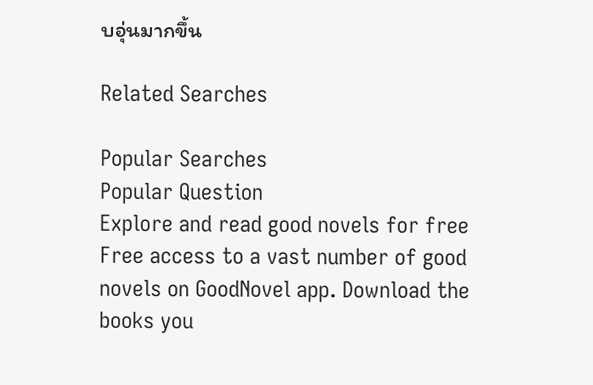บอุ่นมากขึ้น

Related Searches

Popular Searches
Popular Question
Explore and read good novels for free
Free access to a vast number of good novels on GoodNovel app. Download the books you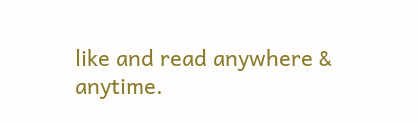like and read anywhere & anytime.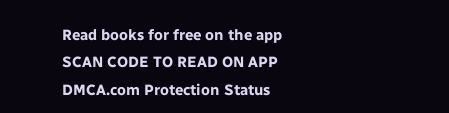Read books for free on the app
SCAN CODE TO READ ON APP
DMCA.com Protection Status